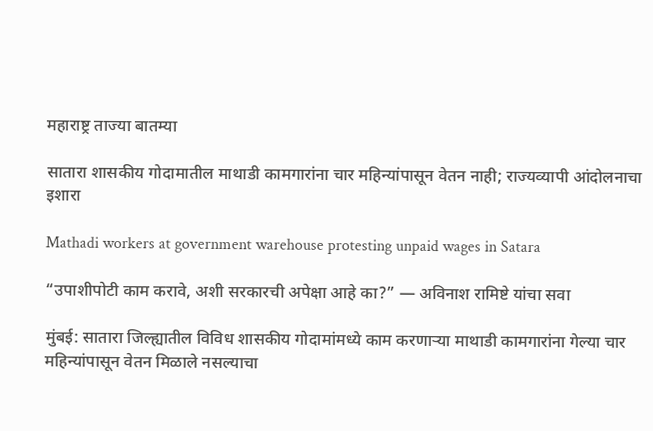महाराष्ट्र ताज्या बातम्या

सातारा शासकीय गोदामातील माथाडी कामगारांना चार महिन्यांपासून वेतन नाही; राज्यव्यापी आंदोलनाचा इशारा

Mathadi workers at government warehouse protesting unpaid wages in Satara

“उपाशीपोटी काम करावे, अशी सरकारची अपेक्षा आहे का?” — अविनाश रामिष्टे यांचा सवा

मुंबई: सातारा जिल्ह्यातील विविध शासकीय गोदामांमध्ये काम करणाऱ्या माथाडी कामगारांना गेल्या चार महिन्यांपासून वेतन मिळाले नसल्याचा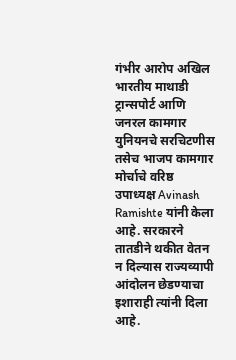गंभीर आरोप अखिल भारतीय माथाडी ट्रान्सपोर्ट आणि जनरल कामगार युनियनचे सरचिटणीस तसेच भाजप कामगार मोर्चाचे वरिष्ठ उपाध्यक्ष Avinash Ramishte यांनी केला आहे. सरकारने तातडीने थकीत वेतन न दिल्यास राज्यव्यापी आंदोलन छेडण्याचा इशाराही त्यांनी दिला आहे.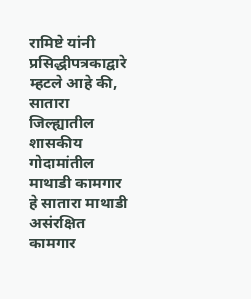रामिष्टे यांनी प्रसिद्धीपत्रकाद्वारे म्हटले आहे की, सातारा जिल्ह्यातील शासकीय गोदामांतील माथाडी कामगार हे सातारा माथाडी असंरक्षित कामगार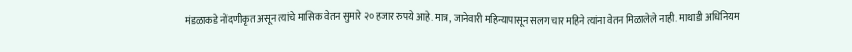मंडळाकडे नोंदणीकृत असून त्यांचे मासिक वेतन सुमारे २० हजार रुपये आहे. मात्र, जानेवारी महिन्यापासून सलग चार महिने त्यांना वेतन मिळालेले नाही. माथाडी अधिनियम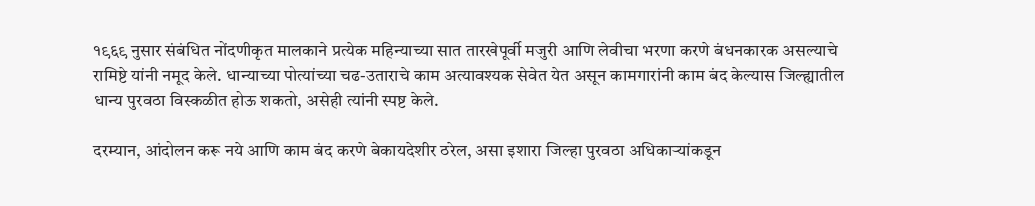१९६९ नुसार संबंधित नोंदणीकृत मालकाने प्रत्येक महिन्याच्या सात तारखेपूर्वी मजुरी आणि लेवीचा भरणा करणे बंधनकारक असल्याचे रामिष्टे यांनी नमूद केले. धान्याच्या पोत्यांच्या चढ-उताराचे काम अत्यावश्यक सेवेत येत असून कामगारांनी काम बंद केल्यास जिल्ह्यातील धान्य पुरवठा विस्कळीत होऊ शकतो, असेही त्यांनी स्पष्ट केले.

दरम्यान, आंदोलन करू नये आणि काम बंद करणे बेकायदेशीर ठरेल, असा इशारा जिल्हा पुरवठा अधिकाऱ्यांकडून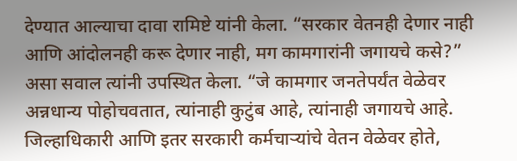देण्यात आल्याचा दावा रामिष्टे यांनी केला. “सरकार वेतनही देणार नाही आणि आंदोलनही करू देणार नाही, मग कामगारांनी जगायचे कसे?” असा सवाल त्यांनी उपस्थित केला. “जे कामगार जनतेपर्यंत वेळेवर अन्नधान्य पोहोचवतात, त्यांनाही कुटुंब आहे, त्यांनाही जगायचे आहे. जिल्हाधिकारी आणि इतर सरकारी कर्मचाऱ्यांचे वेतन वेळेवर होते,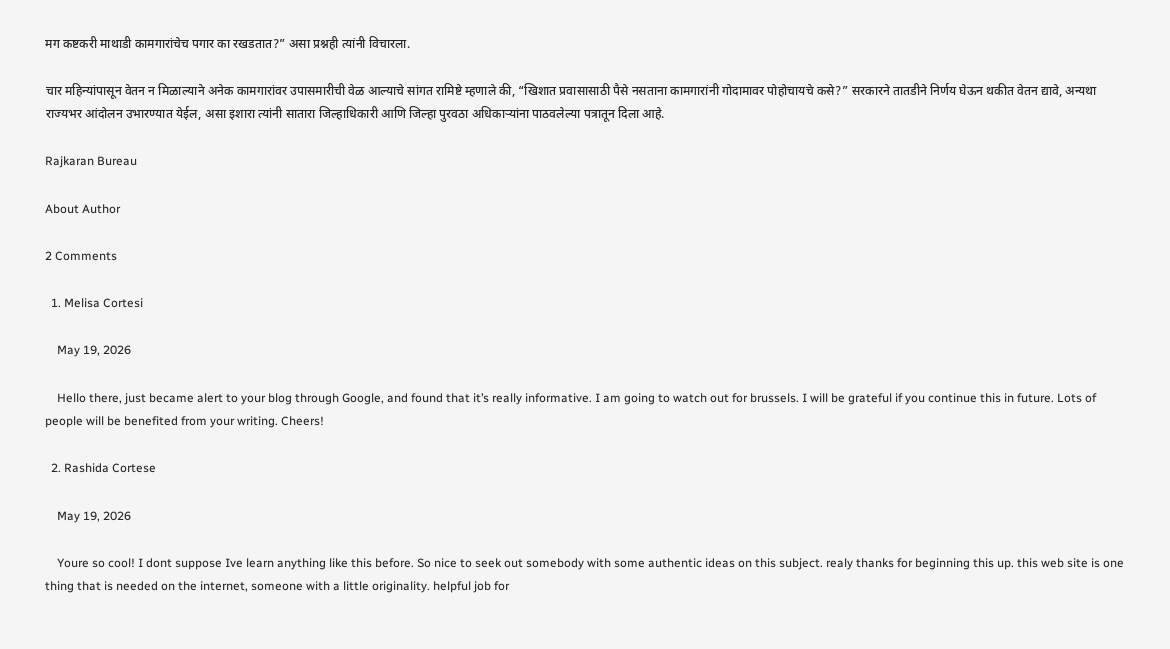मग कष्टकरी माथाडी कामगारांचेच पगार का रखडतात?” असा प्रश्नही त्यांनी विचारला.

चार महिन्यांपासून वेतन न मिळाल्याने अनेक कामगारांवर उपासमारीची वेळ आल्याचे सांगत रामिष्टे म्हणाले की, “खिशात प्रवासासाठी पैसे नसताना कामगारांनी गोदामावर पोहोचायचे कसे?” सरकारने तातडीने निर्णय घेऊन थकीत वेतन द्यावे, अन्यथा राज्यभर आंदोलन उभारण्यात येईल, असा इशारा त्यांनी सातारा जिल्हाधिकारी आणि जिल्हा पुरवठा अधिकाऱ्यांना पाठवलेल्या पत्रातून दिला आहे.

Rajkaran Bureau

About Author

2 Comments

  1. Melisa Cortesi

    May 19, 2026

    Hello there, just became alert to your blog through Google, and found that it’s really informative. I am going to watch out for brussels. I will be grateful if you continue this in future. Lots of people will be benefited from your writing. Cheers!

  2. Rashida Cortese

    May 19, 2026

    Youre so cool! I dont suppose Ive learn anything like this before. So nice to seek out somebody with some authentic ideas on this subject. realy thanks for beginning this up. this web site is one thing that is needed on the internet, someone with a little originality. helpful job for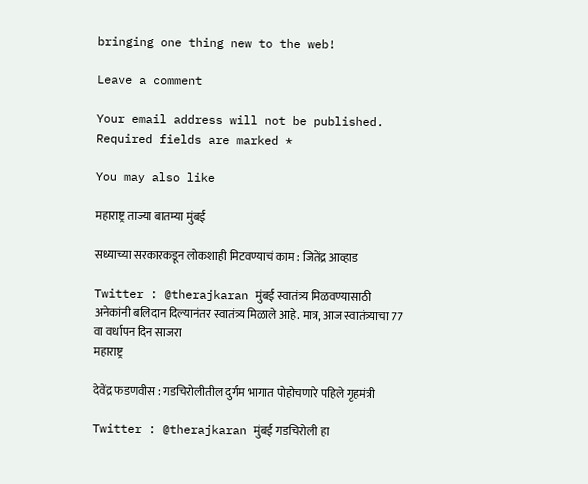bringing one thing new to the web!

Leave a comment

Your email address will not be published. Required fields are marked *

You may also like

महाराष्ट्र ताज्या बातम्या मुंबई

सध्याच्या सरकारकडून लोकशाही मिटवण्याचं काम : जितेंद्र आव्हाड

Twitter : @therajkaran मुंबई स्वातंत्र्य मिळवण्यासाठी अनेकांनी बलिदान दिल्यानंतर स्वातंत्र्य मिळाले आहे. मात्र, आज स्वातंत्र्याचा 77 वा वर्धापन दिन साजरा
महाराष्ट्र

देवेंद्र फडणवीस : गडचिरोलीतील दुर्गम भागात पोहोचणारे पहिले गृहमंत्री

Twitter : @therajkaran मुंबई गडचिरोली हा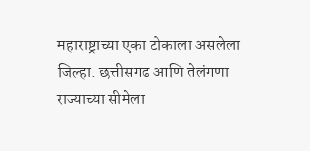महाराष्ट्राच्या एका टोकाला असलेला जिल्हा. छत्तीसगढ आणि तेलंगणा राज्याच्या सीमेला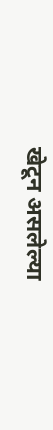खेटून असलेल्या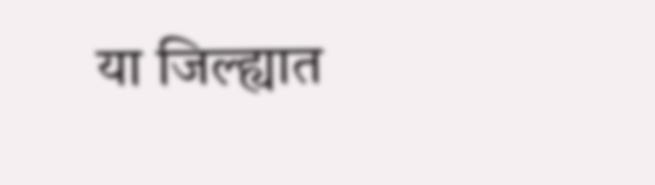या जिल्ह्यात